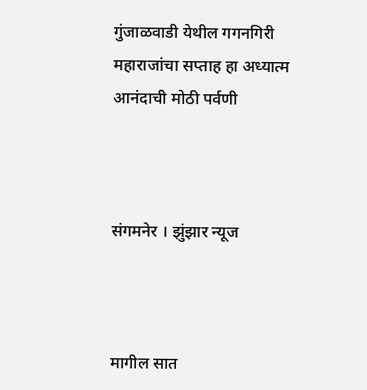गुंजाळवाडी येथील गगनगिरी महाराजांचा सप्ताह हा अध्यात्म आनंदाची मोठी पर्वणी



संगमनेर । झुंझार न्यूज



मागील सात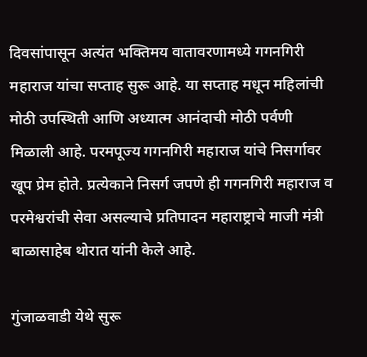दिवसांपासून अत्यंत भक्तिमय वातावरणामध्ये गगनगिरी महाराज यांचा सप्ताह सुरू आहे. या सप्ताह मधून महिलांची मोठी उपस्थिती आणि अध्यात्म आनंदाची मोठी पर्वणी मिळाली आहे. परमपूज्य गगनगिरी महाराज यांचे निसर्गावर खूप प्रेम होते. प्रत्येकाने निसर्ग जपणे ही गगनगिरी महाराज व परमेश्वरांची सेवा असल्याचे प्रतिपादन महाराष्ट्राचे माजी मंत्री बाळासाहेब थोरात यांनी केले आहे.

गुंजाळवाडी येथे सुरू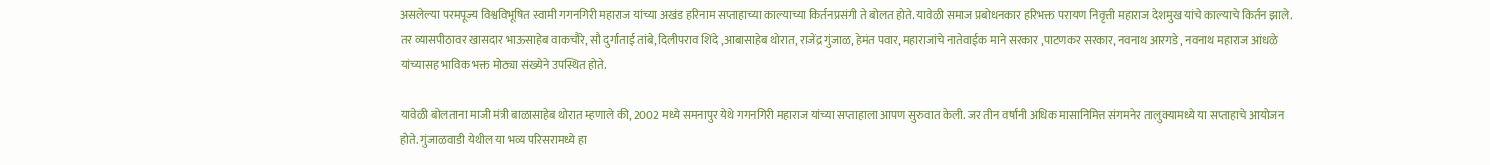असलेल्या परमपूज्य विश्वविभूषित स्वामी गगनगिरी महाराज यांच्या अखंड हरिनाम सप्ताहाच्या काल्याच्या किर्तनप्रसंगी ते बोलत होते. यावेळी समाज प्रबोधनकार हरिभक्त परायण निवृत्ती महाराज देशमुख यांचे काल्याचे किर्तन झाले. तर व्यासपीठावर खासदार भाऊसाहेब वाकचौरे, सौ दुर्गाताई तांबे, दिलीपराव शिंदे ,आबासाहेब थोरात, राजेंद्र गुंजाळ, हेमंत पवार, महाराजांचे नातेवाईक माने सरकार ,पाटणकर सरकार, नवनाथ आरगडे , नवनाथ महाराज आंधळे यांच्यासह भाविक भक्त मोठ्या संख्येने उपस्थित होते.

यावेळी बोलताना माजी मंत्री बाळासाहेब थोरात म्हणाले की, 2002 मध्ये समनापुर येथे गगनगिरी महाराज यांच्या सप्ताहाला आपण सुरुवात केली. जर तीन वर्षांनी अधिक मासानिमित्त संगमनेर तालुक्यामध्ये या सप्ताहाचे आयोजन होते. गुंजाळवाडी येथील या भव्य परिसरामध्ये हा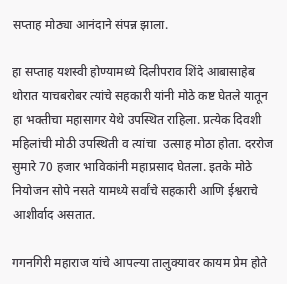सप्ताह मोठ्या आनंदाने संपन्न झाला.

हा सप्ताह यशस्वी होण्यामध्ये दिलीपराव शिंदे आबासाहेब थोरात याचबरोबर त्यांचे सहकारी यांनी मोठे कष्ट घेतले यातून हा भक्तीचा महासागर येथे उपस्थित राहिला. प्रत्येक दिवशी महिलांची मोठी उपस्थिती व त्यांचा  उत्साह मोठा होता. दररोज सुमारे 70 हजार भाविकांनी महाप्रसाद घेतला. इतके मोठे नियोजन सोपे नसते यामध्ये सर्वांचे सहकारी आणि ईश्वराचे आशीर्वाद असतात.

गगनगिरी महाराज यांचे आपल्या तालुक्यावर कायम प्रेम होते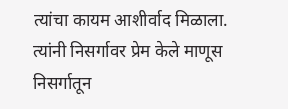त्यांचा कायम आशीर्वाद मिळाला. त्यांनी निसर्गावर प्रेम केले माणूस निसर्गातून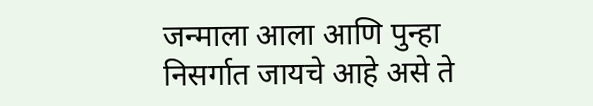जन्माला आला आणि पुन्हा निसर्गात जायचे आहे असे ते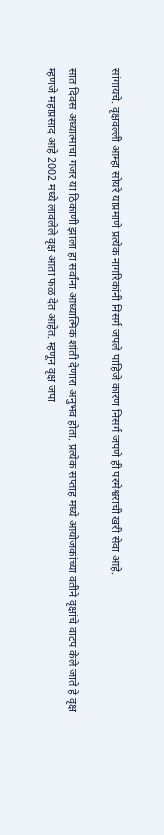सांगायचे. वृक्षवल्ली आम्हा सोयरे याप्रमाणे प्रत्येक नागरिकांनी निसर्ग जपले पाहिजे कारण निसर्ग जपणे ही परमेश्वराची खरी सेवा आहे.

सात दिवस अध्यात्माचा गजर या ठिकाणी झाला हा सर्वांना आध्यात्मिक शांती देणारा अनुभव होता. प्रत्येक सप्ताह मध्ये आयोजकांच्या वतीने वृक्षांचे वाटप केले जाते हे वृक्ष म्हणजे महाप्रसाद आहे 2002 मध्ये लावलेले वृक्ष आता फळ देत आहेत. म्हणून वृक्ष जपा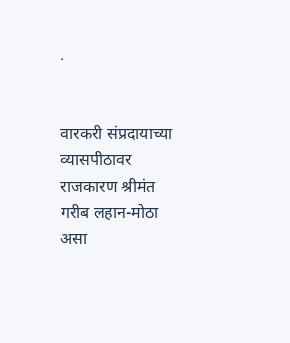.


वारकरी संप्रदायाच्या व्यासपीठावर राजकारण श्रीमंत गरीब लहान-मोठा असा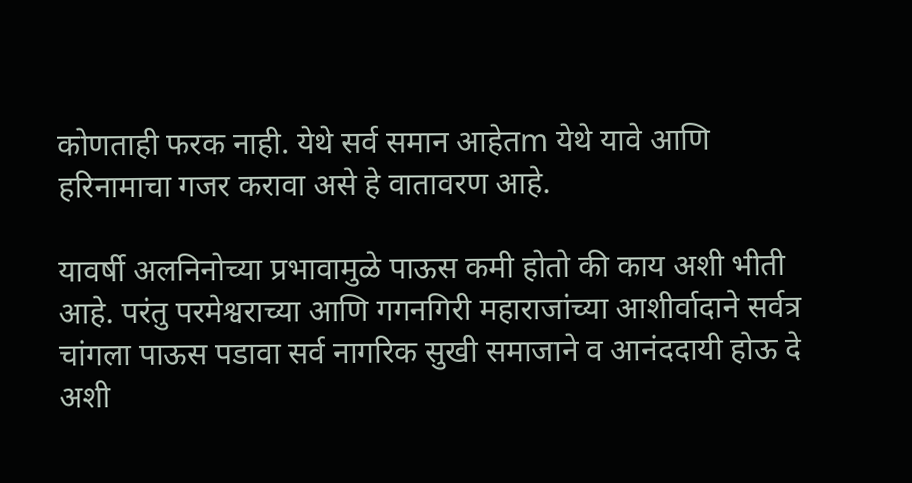कोणताही फरक नाही. येथे सर्व समान आहेतm येथे यावे आणि हरिनामाचा गजर करावा असे हे वातावरण आहे.

यावर्षी अलनिनोच्या प्रभावामुळे पाऊस कमी होतो की काय अशी भीती आहे. परंतु परमेश्वराच्या आणि गगनगिरी महाराजांच्या आशीर्वादाने सर्वत्र चांगला पाऊस पडावा सर्व नागरिक सुखी समाजाने व आनंददायी होऊ दे अशी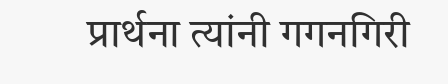प्रार्थना त्यांनी गगनगिरी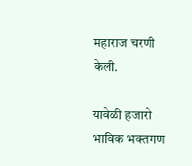महाराज चरणी केली.

यावेळी हजारो भाविक भक्तगण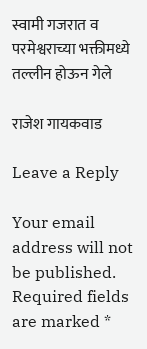स्वामी गजरात व परमेश्वराच्या भक्तीमध्ये तल्लीन होऊन गेले

राजेश गायकवाड

Leave a Reply

Your email address will not be published. Required fields are marked *